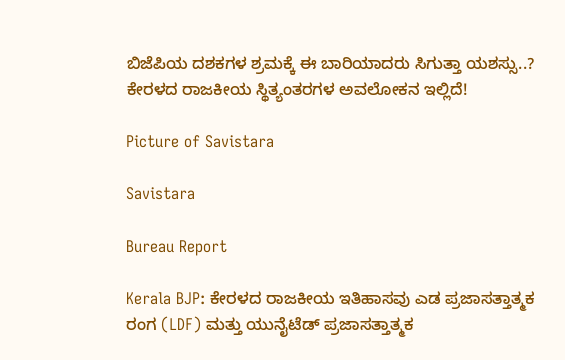ಬಿಜೆಪಿಯ ದಶಕಗಳ ಶ್ರಮಕ್ಕೆ ಈ ಬಾರಿಯಾದರು ಸಿಗುತ್ತಾ ಯಶಸ್ಸು..? ಕೇರಳದ ರಾಜಕೀಯ ಸ್ಥಿತ್ಯಂತರಗಳ ಅವಲೋಕನ ಇಲ್ಲಿದೆ!

Picture of Savistara

Savistara

Bureau Report

Kerala BJP: ಕೇರಳದ ರಾಜಕೀಯ ಇತಿಹಾಸವು ಎಡ ಪ್ರಜಾಸತ್ತಾತ್ಮಕ ರಂಗ (LDF) ಮತ್ತು ಯುನೈಟೆಡ್ ಪ್ರಜಾಸತ್ತಾತ್ಮಕ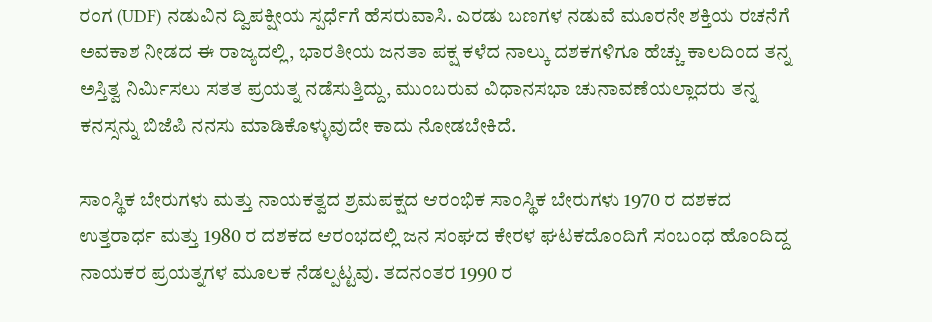ರಂಗ (UDF) ನಡುವಿನ ದ್ವಿಪಕ್ಷೀಯ ಸ್ಪರ್ಧೆಗೆ ಹೆಸರುವಾಸಿ. ಎರಡು ಬಣಗಳ ನಡುವೆ ಮೂರನೇ ಶಕ್ತಿಯ ರಚನೆಗೆ ಅವಕಾಶ ನೀಡದ ಈ ರಾಜ್ಯದಲ್ಲಿ, ಭಾರತೀಯ ಜನತಾ ಪಕ್ಷ ಕಳೆದ ನಾಲ್ಕು ದಶಕಗಳಿಗೂ ಹೆಚ್ಚು ಕಾಲದಿಂದ ತನ್ನ ಅಸ್ತಿತ್ವ ನಿರ್ಮಿಸಲು ಸತತ ಪ್ರಯತ್ನ ನಡೆಸುತ್ತಿದ್ದು, ಮುಂಬರುವ ವಿಧಾನಸಭಾ ಚುನಾವಣೆಯಲ್ಲಾದರು ತನ್ನ ಕನಸ್ಸನ್ನು ಬಿಜೆಪಿ ನನಸು ಮಾಡಿಕೊಳ್ಳುವುದೇ ಕಾದು ನೋಡಬೇಕಿದೆ.

ಸಾಂಸ್ಥಿಕ ಬೇರುಗಳು ಮತ್ತು ನಾಯಕತ್ವದ ಶ್ರಮಪಕ್ಷದ ಆರಂಭಿಕ ಸಾಂಸ್ಥಿಕ ಬೇರುಗಳು 1970 ರ ದಶಕದ ಉತ್ತರಾರ್ಧ ಮತ್ತು 1980 ರ ದಶಕದ ಆರಂಭದಲ್ಲಿ ಜನ ಸಂಘದ ಕೇರಳ ಘಟಕದೊಂದಿಗೆ ಸಂಬಂಧ ಹೊಂದಿದ್ದ ನಾಯಕರ ಪ್ರಯತ್ನಗಳ ಮೂಲಕ ನೆಡಲ್ಪಟ್ಟವು. ತದನಂತರ 1990 ರ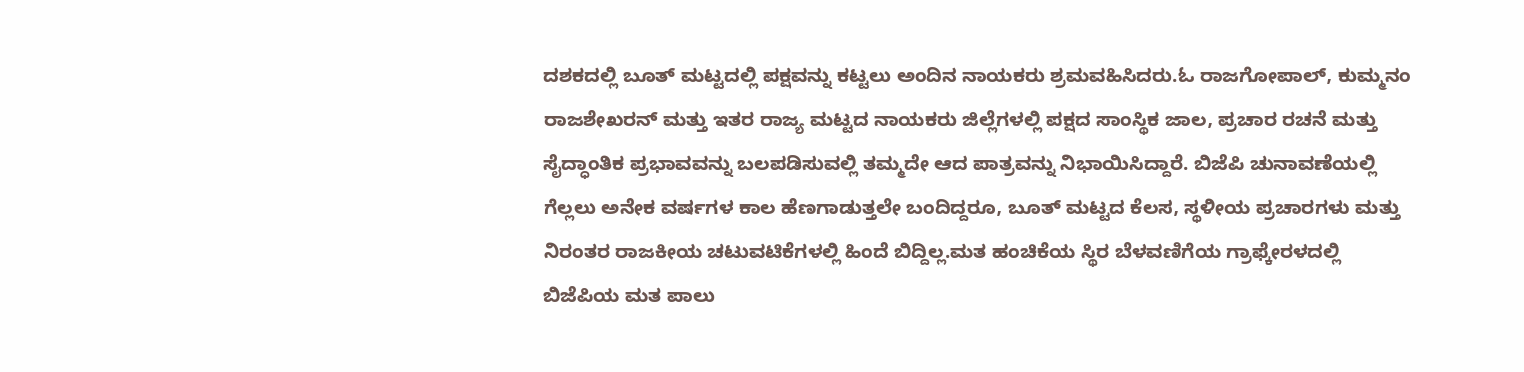ದಶಕದಲ್ಲಿ ಬೂತ್ ಮಟ್ಟದಲ್ಲಿ ಪಕ್ಷವನ್ನು ಕಟ್ಟಲು ಅಂದಿನ ನಾಯಕರು ಶ್ರಮವಹಿಸಿದರು.ಓ ರಾಜಗೋಪಾಲ್, ಕುಮ್ಮನಂ ರಾಜಶೇಖರನ್ ಮತ್ತು ಇತರ ರಾಜ್ಯ ಮಟ್ಟದ ನಾಯಕರು ಜಿಲ್ಲೆಗಳಲ್ಲಿ ಪಕ್ಷದ ಸಾಂಸ್ಥಿಕ ಜಾಲ, ಪ್ರಚಾರ ರಚನೆ ಮತ್ತು ಸೈದ್ಧಾಂತಿಕ ಪ್ರಭಾವವನ್ನು ಬಲಪಡಿಸುವಲ್ಲಿ ತಮ್ಮದೇ ಆದ ಪಾತ್ರವನ್ನು ನಿಭಾಯಿಸಿದ್ದಾರೆ. ಬಿಜೆಪಿ ಚುನಾವಣೆಯಲ್ಲಿ ಗೆಲ್ಲಲು ಅನೇಕ ವರ್ಷಗಳ ಕಾಲ ಹೆಣಗಾಡುತ್ತಲೇ ಬಂದಿದ್ದರೂ, ಬೂತ್ ಮಟ್ಟದ ಕೆಲಸ, ಸ್ಥಳೀಯ ಪ್ರಚಾರಗಳು ಮತ್ತು ನಿರಂತರ ರಾಜಕೀಯ ಚಟುವಟಿಕೆಗಳಲ್ಲಿ ಹಿಂದೆ ಬಿದ್ದಿಲ್ಲ.ಮತ ಹಂಚಿಕೆಯ ಸ್ಥಿರ ಬೆಳವಣಿಗೆಯ ಗ್ರಾಫ್ಕೇರಳದಲ್ಲಿ ಬಿಜೆಪಿಯ ಮತ ಪಾಲು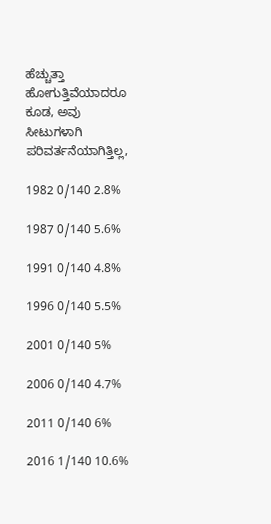ಹೆಚ್ಚುತ್ತಾ ಹೋಗುತ್ತಿವೆಯಾದರೂ ಕೂಡ, ಅವು ಸೀಟುಗಳಾಗಿ ಪರಿವರ್ತನೆಯಾಗಿತ್ತಿಲ್ಲ,

1982 0/140 2.8%

1987 0/140 5.6%

1991 0/140 4.8%

1996 0/140 5.5%

2001 0/140 5%

2006 0/140 4.7%

2011 0/140 6%

2016 1/140 10.6%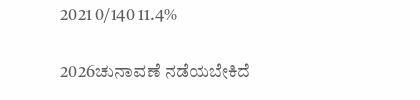2021 0/140 11.4%

2026ಚುನಾವಣೆ ನಡೆಯಬೇಕಿದೆ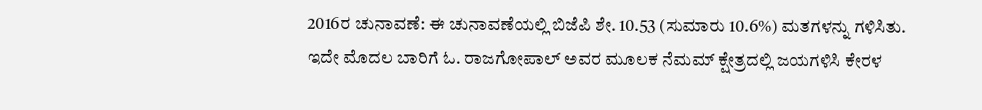2016ರ ಚುನಾವಣೆ: ಈ ಚುನಾವಣೆಯಲ್ಲಿ ಬಿಜೆಪಿ ಶೇ. 10.53 (ಸುಮಾರು 10.6%) ಮತಗಳನ್ನು ಗಳಿಸಿತು. ಇದೇ ಮೊದಲ ಬಾರಿಗೆ ಓ. ರಾಜಗೋಪಾಲ್ ಅವರ ಮೂಲಕ ನೆಮಮ್ ಕ್ಷೇತ್ರದಲ್ಲಿ ಜಯಗಳಿಸಿ ಕೇರಳ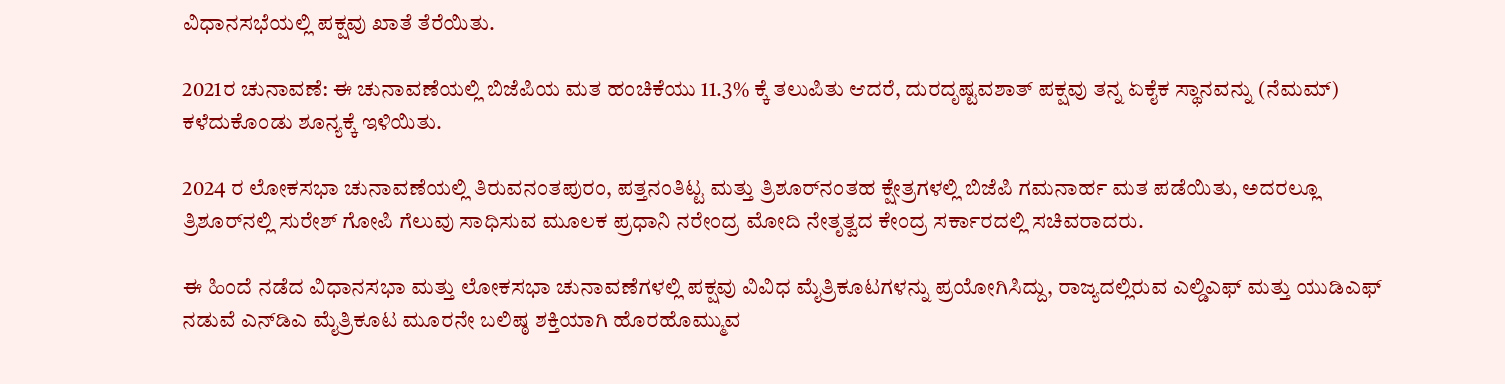ವಿಧಾನಸಭೆಯಲ್ಲಿ ಪಕ್ಷವು ಖಾತೆ ತೆರೆಯಿತು.

2021ರ ಚುನಾವಣೆ: ಈ ಚುನಾವಣೆಯಲ್ಲಿ ಬಿಜೆಪಿಯ ಮತ ಹಂಚಿಕೆಯು 11.3% ಕ್ಕೆ ತಲುಪಿತು ಆದರೆ, ದುರದೃಷ್ಟವಶಾತ್ ಪಕ್ಷವು ತನ್ನ ಏಕೈಕ ಸ್ಥಾನವನ್ನು (ನೆಮಮ್) ಕಳೆದುಕೊಂಡು ಶೂನ್ಯಕ್ಕೆ ಇಳಿಯಿತು.

2024 ರ ಲೋಕಸಭಾ ಚುನಾವಣೆಯಲ್ಲಿ ತಿರುವನಂತಪುರಂ, ಪತ್ತನಂತಿಟ್ಟ ಮತ್ತು ತ್ರಿಶೂರ್‌ನಂತಹ ಕ್ಷೇತ್ರಗಳಲ್ಲಿ ಬಿಜೆಪಿ ಗಮನಾರ್ಹ ಮತ ಪಡೆಯಿತು, ಅದರಲ್ಲೂ ತ್ರಿಶೂರ್‌ನಲ್ಲಿ ಸುರೇಶ್ ಗೋಪಿ ಗೆಲುವು ಸಾಧಿಸುವ ಮೂಲಕ ಪ್ರಧಾನಿ ನರೇಂದ್ರ ಮೋದಿ ನೇತೃತ್ವದ ಕೇಂದ್ರ ಸರ್ಕಾರದಲ್ಲಿ ಸಚಿವರಾದರು.

ಈ ಹಿಂದೆ ನಡೆದ ವಿಧಾನಸಭಾ ಮತ್ತು ಲೋಕಸಭಾ ಚುನಾವಣೆಗಳಲ್ಲಿ ಪಕ್ಷವು ವಿವಿಧ ಮೈತ್ರಿಕೂಟಗಳನ್ನು ಪ್ರಯೋಗಿಸಿದ್ದು, ರಾಜ್ಯದಲ್ಲಿರುವ ಎಲ್ಡಿಎಫ್ ಮತ್ತು ಯುಡಿಎಫ್ ನಡುವೆ ಎನ್‌ಡಿಎ ಮೈತ್ರಿಕೂಟ ಮೂರನೇ ಬಲಿಷ್ಠ ಶಕ್ತಿಯಾಗಿ ಹೊರಹೊಮ್ಮುವ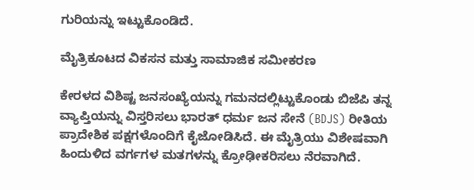ಗುರಿಯನ್ನು ಇಟ್ಟುಕೊಂಡಿದೆ.

ಮೈತ್ರಿಕೂಟದ ವಿಕಸನ ಮತ್ತು ಸಾಮಾಜಿಕ ಸಮೀಕರಣ

ಕೇರಳದ ವಿಶಿಷ್ಟ ಜನಸಂಖ್ಯೆಯನ್ನು ಗಮನದಲ್ಲಿಟ್ಟುಕೊಂಡು ಬಿಜೆಪಿ ತನ್ನ ವ್ಯಾಪ್ತಿಯನ್ನು ವಿಸ್ತರಿಸಲು ಭಾರತ್ ಧರ್ಮ ಜನ ಸೇನೆ (BDJS) ರೀತಿಯ ಪ್ರಾದೇಶಿಕ ಪಕ್ಷಗಳೊಂದಿಗೆ ಕೈಜೋಡಿಸಿದೆ. ಈ ಮೈತ್ರಿಯು ವಿಶೇಷವಾಗಿ ಹಿಂದುಳಿದ ವರ್ಗಗಳ ಮತಗಳನ್ನು ಕ್ರೋಢೀಕರಿಸಲು ನೆರವಾಗಿದೆ.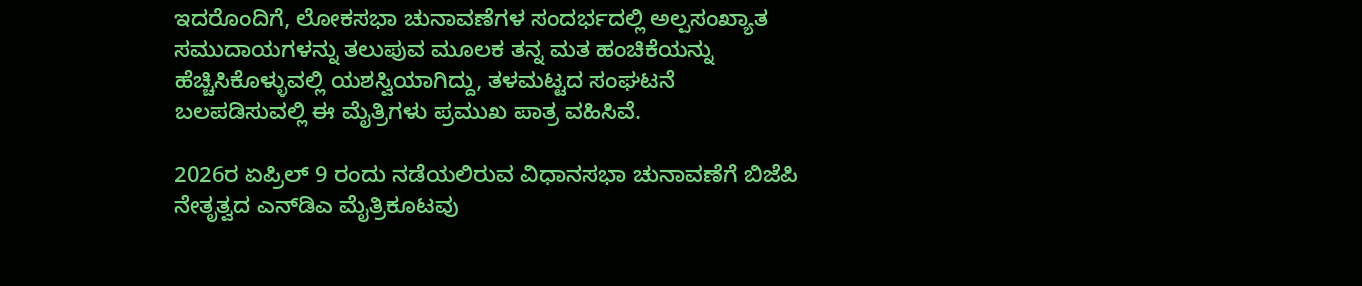ಇದರೊಂದಿಗೆ, ಲೋಕಸಭಾ ಚುನಾವಣೆಗಳ ಸಂದರ್ಭದಲ್ಲಿ ಅಲ್ಪಸಂಖ್ಯಾತ ಸಮುದಾಯಗಳನ್ನು ತಲುಪುವ ಮೂಲಕ ತನ್ನ ಮತ ಹಂಚಿಕೆಯನ್ನು ಹೆಚ್ಚಿಸಿಕೊಳ್ಳುವಲ್ಲಿ ಯಶಸ್ವಿಯಾಗಿದ್ದು, ತಳಮಟ್ಟದ ಸಂಘಟನೆ ಬಲಪಡಿಸುವಲ್ಲಿ ಈ ಮೈತ್ರಿಗಳು ಪ್ರಮುಖ ಪಾತ್ರ ವಹಿಸಿವೆ.

2026ರ ಏಪ್ರಿಲ್ 9 ರಂದು ನಡೆಯಲಿರುವ ವಿಧಾನಸಭಾ ಚುನಾವಣೆಗೆ ಬಿಜೆಪಿ ನೇತೃತ್ವದ ಎನ್‌ಡಿಎ ಮೈತ್ರಿಕೂಟವು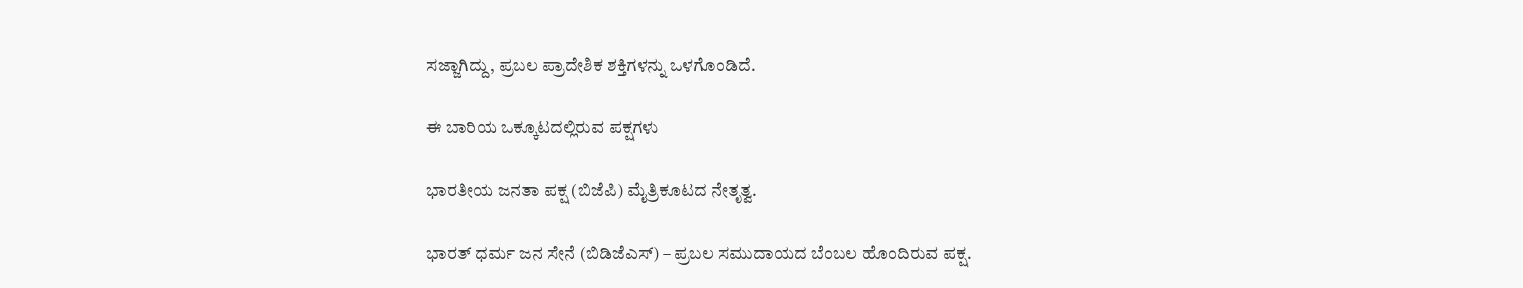ಸಜ್ಜಾಗಿದ್ದು, ಪ್ರಬಲ ಪ್ರಾದೇಶಿಕ ಶಕ್ತಿಗಳನ್ನು ಒಳಗೊಂಡಿದೆ.

ಈ ಬಾರಿಯ ಒಕ್ಕೂಟದಲ್ಲಿರುವ ಪಕ್ಷಗಳು

ಭಾರತೀಯ ಜನತಾ ಪಕ್ಷ (ಬಿಜೆಪಿ) ಮೈತ್ರಿಕೂಟದ ನೇತೃತ್ವ.

ಭಾರತ್ ಧರ್ಮ ಜನ ಸೇನೆ (ಬಿಡಿಜೆಎಸ್) – ಪ್ರಬಲ ಸಮುದಾಯದ ಬೆಂಬಲ ಹೊಂದಿರುವ ಪಕ್ಷ.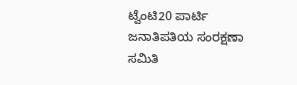ಟ್ವೆಂಟಿ20 ಪಾರ್ಟಿ ಜನಾತಿಪತಿಯ ಸಂರಕ್ಷಣಾ ಸಮಿತಿ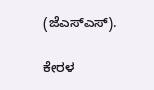(ಜೆಎಸ್ಎಸ್).

ಕೇರಳ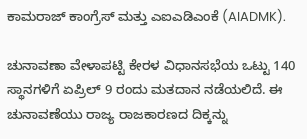ಕಾಮರಾಜ್ ಕಾಂಗ್ರೆಸ್ ಮತ್ತು ಎಐಎಡಿಎಂಕೆ (AIADMK).

ಚುನಾವಣಾ ವೇಳಾಪಟ್ಟಿ ಕೇರಳ ವಿಧಾನಸಭೆಯ ಒಟ್ಟು 140 ಸ್ಥಾನಗಳಿಗೆ ಏಪ್ರಿಲ್ 9 ರಂದು ಮತದಾನ ನಡೆಯಲಿದೆ. ಈ ಚುನಾವಣೆಯು ರಾಜ್ಯ ರಾಜಕಾರಣದ ದಿಕ್ಕನ್ನು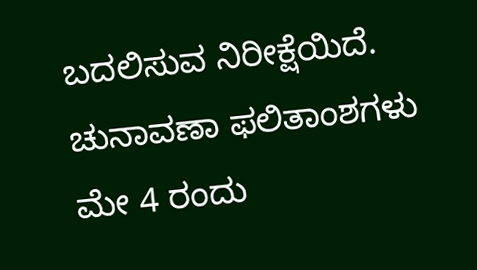ಬದಲಿಸುವ ನಿರೀಕ್ಷೆಯಿದೆ. ಚುನಾವಣಾ ಫಲಿತಾಂಶಗಳು ಮೇ 4 ರಂದು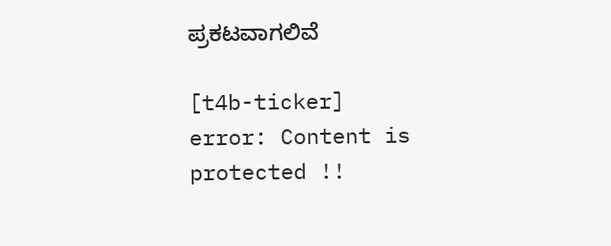ಪ್ರಕಟವಾಗಲಿವೆ

[t4b-ticker]
error: Content is protected !!